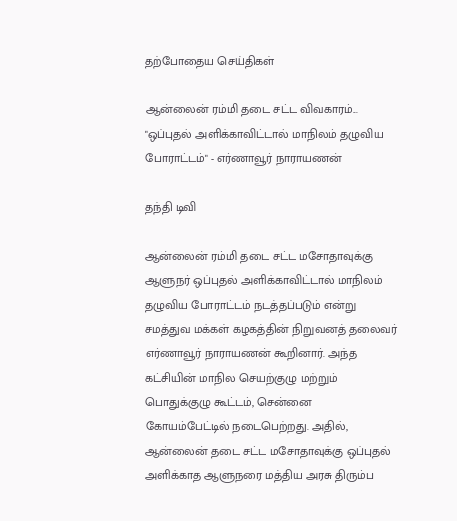தற்போதைய செய்திகள்

ஆன்லைன் ரம்மி தடை சட்ட விவகாரம்... "ஒப்புதல் அளிக்காவிட்டால் மாநிலம் தழுவிய போராட்டம்" - எர்ணாவூர் நாராயணன்

தந்தி டிவி

ஆன்லைன் ரம்மி தடை சட்ட மசோதாவுக்கு ஆளுநர் ஒப்புதல் அளிக்காவிட்டால் மாநிலம் தழுவிய போராட்டம் நடத்தப்படும் என்று சமத்துவ மக்கள் கழகத்தின் நிறுவனத் தலைவர் எர்ணாவூர் நாராயணன் கூறினார். அந்த கட்சியின் மாநில செயற்குழு மற்றும் பொதுக்குழு கூட்டம், சென்னை கோயம்பேட்டில் நடைபெற்றது. அதில், ஆன்லைன் தடை சட்ட மசோதாவுக்கு ஒப்புதல் அளிக்காத ஆளுநரை மத்திய அரசு திரும்ப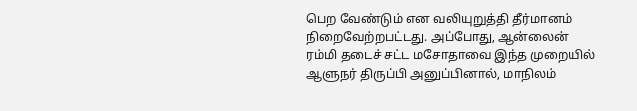பெற வேண்டும் என வலியுறுத்தி தீர்மானம் நிறைவேற்றபட்டது. அப்போது, ஆன்லைன் ரம்மி தடைச் சட்ட மசோதாவை இந்த முறையில் ஆளுநர் திருப்பி அனுப்பினால், மாநிலம்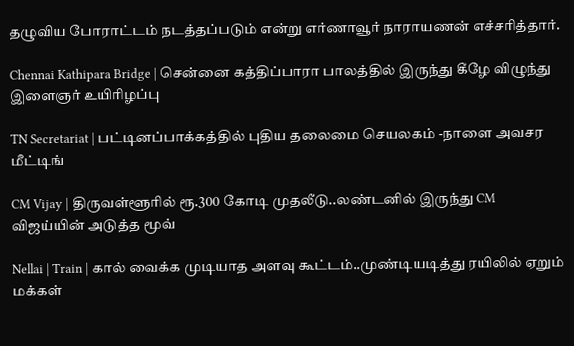தழுவிய போராட்டம் நடத்தப்படும் என்று எர்ணாவூர் நாராயணன் எச்சரித்தார்.

Chennai Kathipara Bridge | சென்னை கத்திப்பாரா பாலத்தில் இருந்து கீழே விழுந்து இளைஞர் உயிரிழப்பு

TN Secretariat | பட்டினப்பாக்கத்தில் புதிய தலைமை செயலகம் -நாளை அவசர மீட்டிங்

CM Vijay | திருவள்ளூரில் ரூ.300 கோடி முதலீடு..லண்டனில் இருந்து CM விஜய்யின் அடுத்த மூவ்

Nellai | Train | கால் வைக்க முடியாத அளவு கூட்டம்..முண்டியடித்து ரயிலில் ஏறும் மக்கள்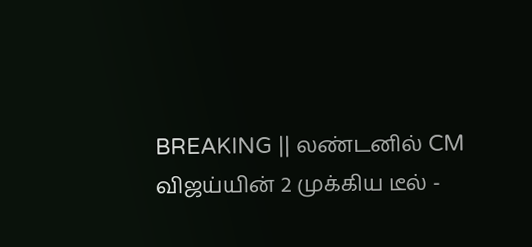BREAKING || லண்டனில் CM விஜய்யின் 2 முக்கிய டீல் -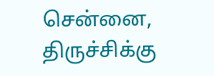சென்னை, திருச்சிக்கு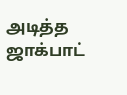அடித்த ஜாக்பாட்